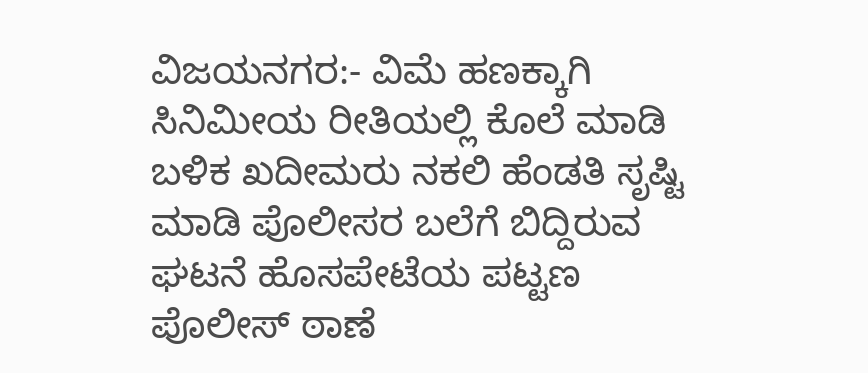ವಿಜಯನಗರ:- ವಿಮೆ ಹಣಕ್ಕಾಗಿ ಸಿನಿಮೀಯ ರೀತಿಯಲ್ಲಿ ಕೊಲೆ ಮಾಡಿ ಬಳಿಕ ಖದೀಮರು ನಕಲಿ ಹೆಂಡತಿ ಸೃಷ್ಟಿ ಮಾಡಿ ಪೊಲೀಸರ ಬಲೆಗೆ ಬಿದ್ದಿರುವ ಘಟನೆ ಹೊಸಪೇಟೆಯ ಪಟ್ಟಣ ಪೊಲೀಸ್ ಠಾಣೆ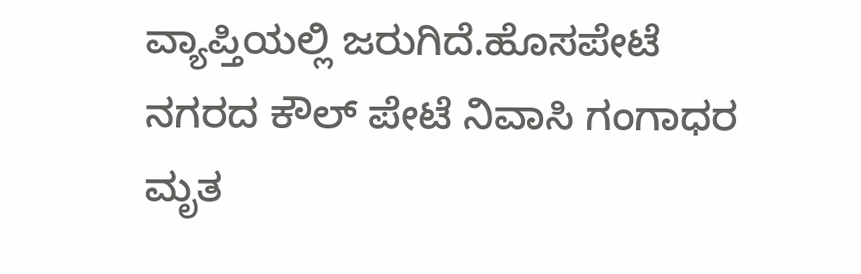ವ್ಯಾಪ್ತಿಯಲ್ಲಿ ಜರುಗಿದೆ.ಹೊಸಪೇಟೆ ನಗರದ ಕೌಲ್ ಪೇಟೆ ನಿವಾಸಿ ಗಂಗಾಧರ ಮೃತ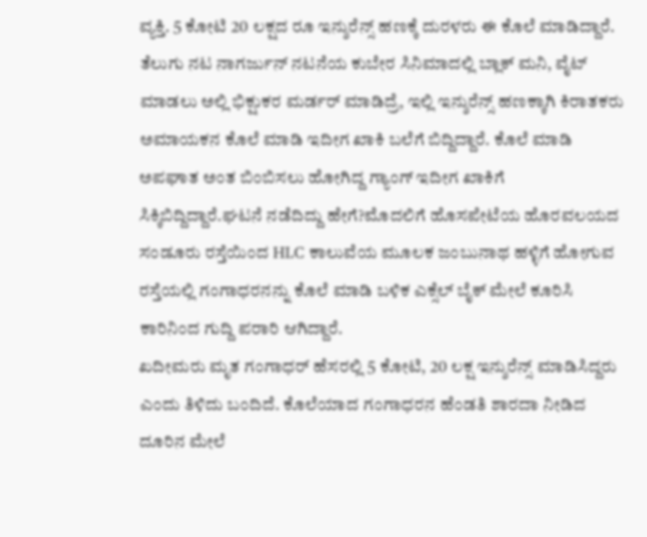ವ್ಯಕ್ತಿ. 5 ಕೋಟಿ 20 ಲಕ್ಷದ ರೂ ಇನ್ಶುರೆನ್ಸ್ ಹಣಕ್ಕೆ ದುರಳರು ಈ ಕೊಲೆ ಮಾಡಿದ್ದಾರೆ. ತೆಲುಗು ನಟ ನಾಗರ್ಜುನ್ ನಟನೆಯ ಕುಬೇರ ಸಿನಿಮಾದಲ್ಲಿ ಬ್ಲಾಕ್ ಮನಿ, ವೈಟ್ ಮಾಡಲು ಅಲ್ಲಿ ಭಿಕ್ಷುಕರ ಮರ್ಡರ್ ಮಾಡಿದ್ರೆ, ಇಲ್ಲಿ ಇನ್ಶುರೆನ್ಸ್ ಹಣಕ್ಕಾಗಿ ಕಿರಾತಕರು ಅಮಾಯಕನ ಕೊಲೆ ಮಾಡಿ ಇದೀಗ ಖಾಕಿ ಬಲೆಗೆ ಬಿದ್ದಿದ್ದಾರೆ. ಕೊಲೆ ಮಾಡಿ ಅಪಘಾತ ಅಂತ ಬಿಂಬಿಸಲು ಹೋಗಿದ್ದ ಗ್ಯಾಂಗ್ ಇದೀಗ ಖಾಕಿಗೆ ಸಿಕ್ಕಿಬಿದ್ದಿದ್ದಾರೆ.ಘಟನೆ ನಡೆದಿದ್ದು ಹೇಗೆ?ಮೊದಲಿಗೆ ಹೊಸಪೇಟೆಯ ಹೊರವಲಯದ ಸಂಡೂರು ರಸ್ತೆಯಿಂದ HLC ಕಾಲುವೆಯ ಮೂಲಕ ಜಂಬುನಾಥ ಹಳ್ಳಿಗೆ ಹೋಗುವ ರಸ್ತೆಯಲ್ಲಿ ಗಂಗಾಧರನನ್ನು ಕೊಲೆ ಮಾಡಿ ಬಳಿಕ ಎಕ್ಸೆಲ್ ಬೈಕ್ ಮೇಲೆ ಕೂರಿಸಿ ಕಾರಿನಿಂದ ಗುದ್ದಿ ಪರಾರಿ ಆಗಿದ್ದಾರೆ.
ಖದೀಮರು ಮೃತ ಗಂಗಾಧರ್ ಹೆಸರಲ್ಲಿ 5 ಕೋಟಿ, 20 ಲಕ್ಷ ಇನ್ಶುರೆನ್ಸ್ ಮಾಡಿಸಿದ್ದರು ಎಂದು ತಿಳಿದು ಬಂದಿದೆ. ಕೊಲೆಯಾದ ಗಂಗಾಧರನ ಹೆಂಡತಿ ಶಾರದಾ ನೀಡಿದ ದೂರಿನ ಮೇಲೆ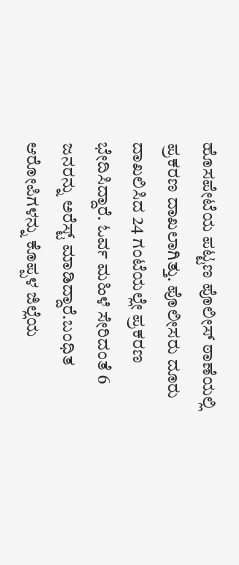ಹೊಸಪೇಟೆಯ ಪಟ್ಟಣ ಪೊಲೀಸ್ ಠಾಣೆಯಲ್ಲಿ ಪ್ರಕರಣ ದಾಖಲಾಗಿತ್ತು. ಪೊಲೀಸರು ದೂರು ದಾಖಲಿಸಿದ 24 ಗಂಟೆಯಲ್ಲೇ ಪ್ರಕರಣ ಭೇದಿಸಿದ್ದಾರೆ. ಓರ್ವ ಮಹಿಳೆ ಸೇರಿದಂತೆ 6 ಜನರನ್ನು ಅರೆಸ್ಟ್ ಮಾಡಿದ್ದಾರೆ.ಬಂಧಿತ ಆರೋಪಿಗಳನ್ನು ಕೊಪ್ಪಳ ಜಿಲ್ಲೆಯ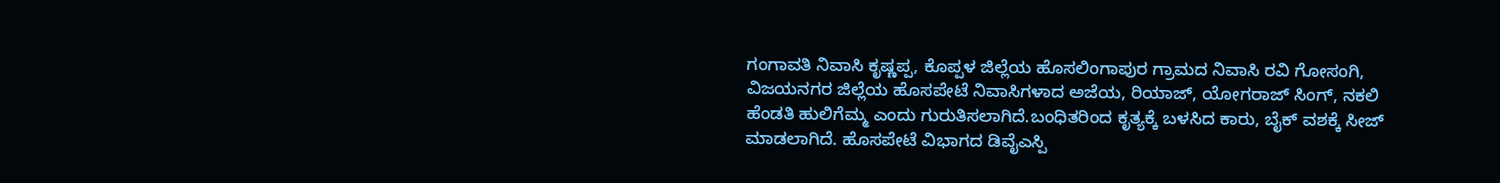ಗಂಗಾವತಿ ನಿವಾಸಿ ಕೃಷ್ಣಪ್ಪ, ಕೊಪ್ಪಳ ಜಿಲ್ಲೆಯ ಹೊಸಲಿಂಗಾಪುರ ಗ್ರಾಮದ ನಿವಾಸಿ ರವಿ ಗೋಸಂಗಿ, ವಿಜಯನಗರ ಜಿಲ್ಲೆಯ ಹೊಸಪೇಟೆ ನಿವಾಸಿಗಳಾದ ಅಜೆಯ, ರಿಯಾಜ್, ಯೋಗರಾಜ್ ಸಿಂಗ್, ನಕಲಿ ಹೆಂಡತಿ ಹುಲಿಗೆಮ್ಮ ಎಂದು ಗುರುತಿಸಲಾಗಿದೆ.ಬಂಧಿತರಿಂದ ಕೃತ್ಯಕ್ಕೆ ಬಳಸಿದ ಕಾರು, ಬೈಕ್ ವಶಕ್ಕೆ ಸೀಜ್ ಮಾಡಲಾಗಿದೆ. ಹೊಸಪೇಟೆ ವಿಭಾಗದ ಡಿವೈಎಸ್ಪಿ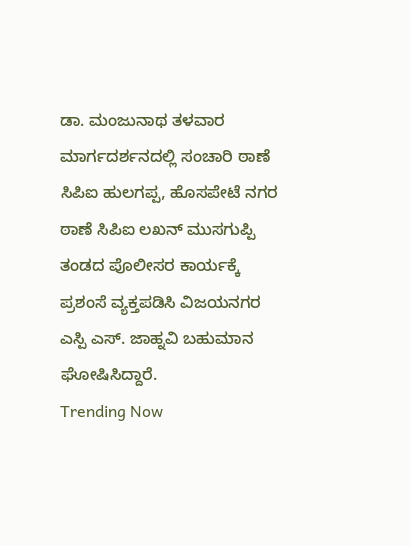ಡಾ. ಮಂಜುನಾಥ ತಳವಾರ ಮಾರ್ಗದರ್ಶನದಲ್ಲಿ ಸಂಚಾರಿ ಠಾಣೆ ಸಿಪಿಐ ಹುಲಗಪ್ಪ, ಹೊಸಪೇಟೆ ನಗರ ಠಾಣೆ ಸಿಪಿಐ ಲಖನ್ ಮುಸಗುಪ್ಪಿ ತಂಡದ ಪೊಲೀಸರ ಕಾರ್ಯಕ್ಕೆ ಪ್ರಶಂಸೆ ವ್ಯಕ್ತಪಡಿಸಿ ವಿಜಯನಗರ ಎಸ್ಪಿ ಎಸ್. ಜಾಹ್ನವಿ ಬಹುಮಾನ ಘೋಷಿಸಿದ್ದಾರೆ.
Trending Now